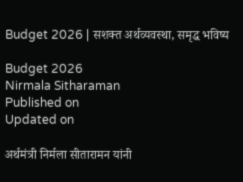Budget 2026 | सशक्त अर्थव्यवस्था, समृद्ध भविष्य

Budget 2026
Nirmala Sitharaman
Published on
Updated on

अर्थमंत्री निर्मला सीतारामन यांनी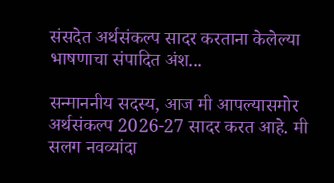संसदेत अर्थसंकल्प सादर करताना केलेल्या भाषणाचा संपादित अंश...

सन्माननीय सदस्य, आज मी आपल्यासमोर अर्थसंकल्प 2026-27 सादर करत आहे. मी सलग नवव्यांदा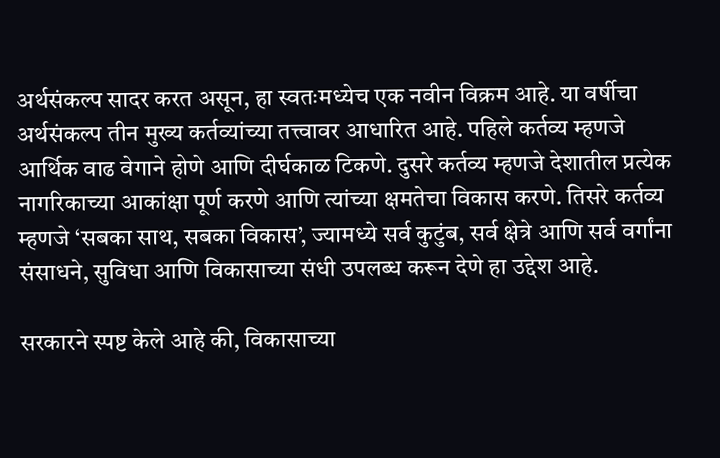अर्थसंकल्प सादर करत असून, हा स्वतःमध्येच एक नवीन विक्रम आहे. या वर्षीचा अर्थसंकल्प तीन मुख्य कर्तव्यांच्या तत्त्वावर आधारित आहे. पहिले कर्तव्य म्हणजे आर्थिक वाढ वेगाने होणे आणि दीर्घकाळ टिकणे. दुसरे कर्तव्य म्हणजे देशातील प्रत्येक नागरिकाच्या आकांक्षा पूर्ण करणे आणि त्यांच्या क्षमतेचा विकास करणे. तिसरे कर्तव्य म्हणजे ‌‘सबका साथ, सबका विकास‌’, ज्यामध्ये सर्व कुटुंब, सर्व क्षेत्रे आणि सर्व वर्गांना संसाधने, सुविधा आणि विकासाच्या संधी उपलब्ध करून देणे हा उद्देश आहे.

सरकारने स्पष्ट केले आहे की, विकासाच्या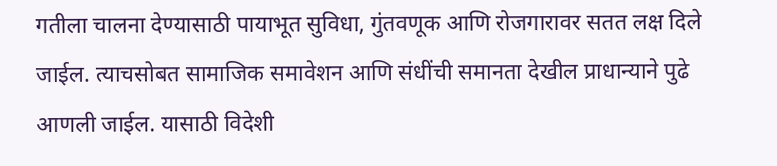गतीला चालना देण्यासाठी पायाभूत सुविधा, गुंतवणूक आणि रोजगारावर सतत लक्ष दिले जाईल. त्याचसोबत सामाजिक समावेशन आणि संधींची समानता देखील प्राधान्याने पुढे आणली जाईल. यासाठी विदेशी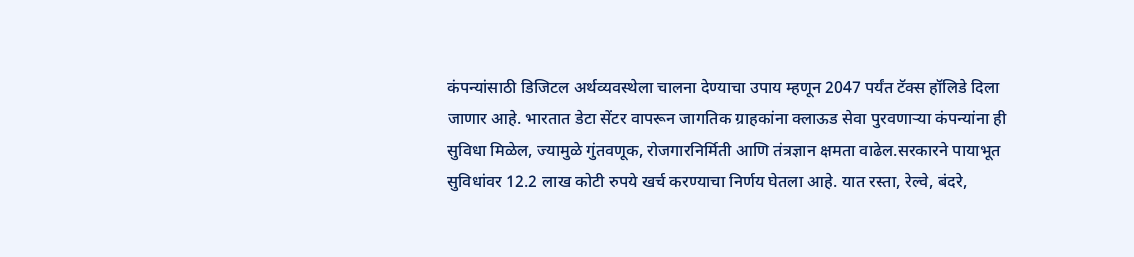कंपन्यांसाठी डिजिटल अर्थव्यवस्थेला चालना देण्याचा उपाय म्हणून 2047 पर्यंत टॅक्स हॉलिडे दिला जाणार आहे. भारतात डेटा सेंटर वापरून जागतिक ग्राहकांना क्लाऊड सेवा पुरवणाऱ्या कंपन्यांना ही सुविधा मिळेल, ज्यामुळे गुंतवणूक, रोजगारनिर्मिती आणि तंत्रज्ञान क्षमता वाढेल.सरकारने पायाभूत सुविधांवर 12.2 लाख कोटी रुपये खर्च करण्याचा निर्णय घेतला आहे. यात रस्ता, रेल्वे, बंदरे,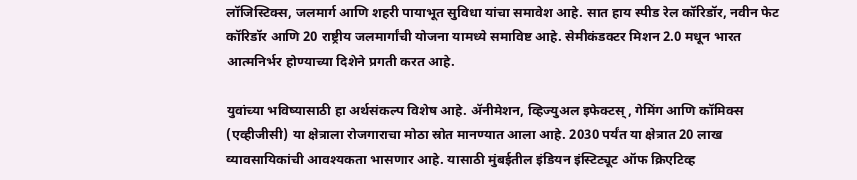लॉजिस्टिक्स, जलमार्ग आणि शहरी पायाभूत सुविधा यांचा समावेश आहे. सात हाय स्पीड रेल कॉरिडॉर, नवीन फेट कॉरिडॉर आणि 20 राष्ट्रीय जलमार्गांची योजना यामध्ये समाविष्ट आहे. सेमीकंडक्टर मिशन 2.0 मधून भारत आत्मनिर्भर होण्याच्या दिशेने प्रगती करत आहे.

युवांच्या भविष्यासाठी हा अर्थसंकल्प विशेष आहे. ॲनीमेशन, व्हिज्युअल इफेक्टस्‌‍, गेमिंग आणि कॉमिक्स (एव्हीजीसी) या क्षेत्राला रोजगाराचा मोठा स्रोत मानण्यात आला आहे. 2030 पर्यंत या क्षेत्रात 20 लाख व्यावसायिकांची आवश्यकता भासणार आहे. यासाठी मुंबईतील इंडियन इंस्टिट्यूट ऑफ क्रिएटिव्ह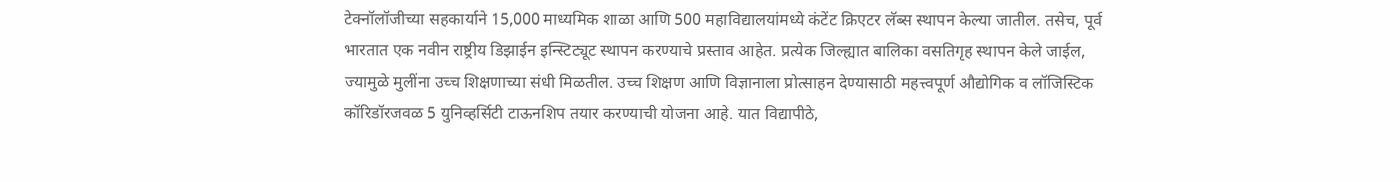टेक्नॉलॉजीच्या सहकार्याने 15,000 माध्यमिक शाळा आणि 500 महाविद्यालयांमध्ये कंटेंट क्रिएटर लॅब्स स्थापन केल्या जातील. तसेच, पूर्व भारतात एक नवीन राष्ट्रीय डिझाईन इन्स्टिट्यूट स्थापन करण्याचे प्रस्ताव आहेत. प्रत्येक जिल्ह्यात बालिका वसतिगृह स्थापन केले जाईल, ज्यामुळे मुलींना उच्च शिक्षणाच्या संधी मिळतील. उच्च शिक्षण आणि विज्ञानाला प्रोत्साहन देण्यासाठी महत्त्वपूर्ण औद्योगिक व लॉजिस्टिक कॉरिडॉरजवळ 5 युनिव्हर्सिटी टाऊनशिप तयार करण्याची योजना आहे. यात विद्यापीठे,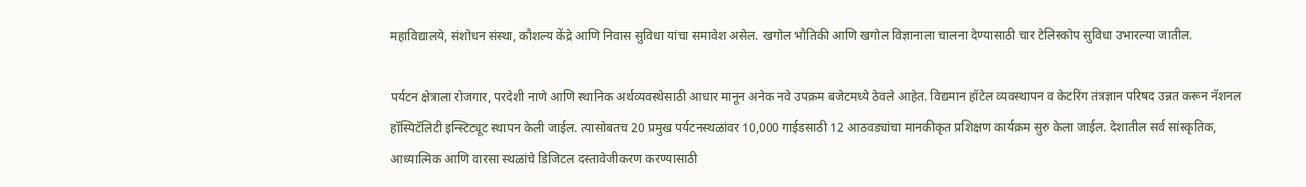महाविद्यालये, संशोधन संस्था, कौशल्य केंद्रे आणि निवास सुविधा यांचा समावेश असेल. खगोल भौतिकी आणि खगोल विज्ञानाला चालना देण्यासाठी चार टेलिस्कोप सुविधा उभारल्या जातील.

पर्यटन क्षेत्राला रोजगार, परदेशी नाणे आणि स्थानिक अर्थव्यवस्थेसाठी आधार मानून अनेक नवे उपक्रम बजेटमध्ये ठेवले आहेत. विद्यमान हॉटेल व्यवस्थापन व केटरिंग तंत्रज्ञान परिषद उन्नत करून नॅशनल हॉस्पिटॅलिटी इन्स्टिट्यूट स्थापन केली जाईल. त्यासोबतच 20 प्रमुख पर्यटनस्थळांवर 10,000 गाईडसाठी 12 आठवड्यांचा मानकीकृत प्रशिक्षण कार्यक्रम सुरु केला जाईल. देशातील सर्व सांस्कृतिक, आध्यात्मिक आणि वारसा स्थळांचे डिजिटल दस्तावेजीकरण करण्यासाठी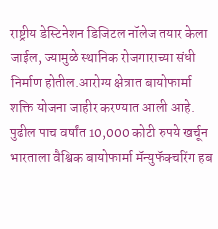राष्ट्रीय डेस्टिनेशन डिजिटल नॉलेज तयार केला जाईल, ज्यामुळे स्थानिक रोजगाराच्या संधी निर्माण होतील.आरोग्य क्षेत्रात बायोफार्मा शक्ति योजना जाहीर करण्यात आली आहे. पुढील पाच वर्षांत 10,000 कोटी रुपये खर्चून भारताला वैश्विक बायोफार्मा मॅन्युफॅक्चरिंग हब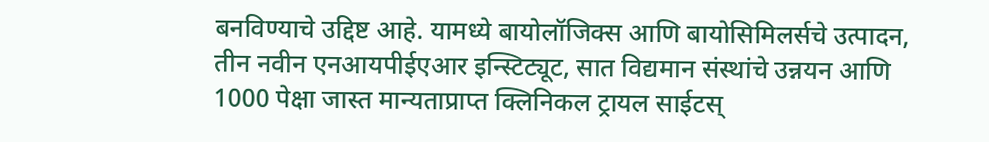बनविण्याचे उद्दिष्ट आहे. यामध्ये बायोलॉजिक्स आणि बायोसिमिलर्सचे उत्पादन, तीन नवीन एनआयपीईएआर इन्स्टिट्यूट, सात विद्यमान संस्थांचे उन्नयन आणि 1000 पेक्षा जास्त मान्यताप्राप्त क्लिनिकल ट्रायल साईटस्‌‍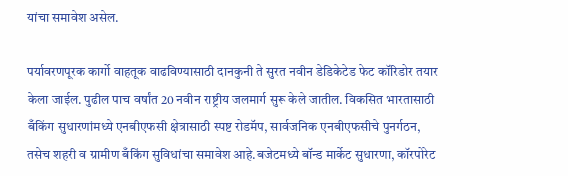यांचा समावेश असेल.

पर्यावरणपूरक कार्गो वाहतूक वाढविण्यासाठी दानकुनी ते सुरत नवीन डेडिकेटेड फेट कॉरिडोर तयार केला जाईल. पुढील पाच वर्षांत 20 नवीन राष्ट्रीय जलमार्ग सुरू केले जातील. विकसित भारतासाठी बँकिंग सुधारणांमध्ये एनबीएफसी क्षेत्रासाठी स्पष्ट रोडमॅप, सार्वजनिक एनबीएफसीचे पुनर्गठन, तसेच शहरी व ग्रामीण बँकिंग सुविधांचा समावेश आहे.बजेटमध्ये बॉन्ड मार्केट सुधारणा, कॉरपोरेट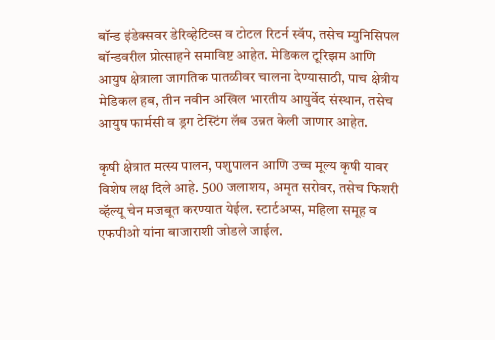बॉन्ड इंडेक्सवर डेरिव्हेटिव्स व टोटल रिटर्न स्वॅप, तसेच म्युनिसिपल बॉन्डवरील प्रोत्साहने समाविष्ट आहेत. मेडिकल टूरिझम आणि आयुष क्षेत्राला जागतिक पातळीवर चालना देण्यासाठी, पाच क्षेत्रीय मेडिकल हब, तीन नवीन अखिल भारतीय आयुर्वेद संस्थान, तसेच आयुष फार्मसी व ड्रग टेस्टिंग लॅब उन्नत केली जाणार आहेत.

कृषी क्षेत्रात मत्स्य पालन, पशुपालन आणि उच्च मूल्य कृषी यावर विशेष लक्ष दिले आहे. 500 जलाशय, अमृत सरोवर, तसेच फिशरी व्हॅल्यू चेन मजबूत करण्यात येईल. स्टार्टअप्स, महिला समूह व एफपीओ यांना बाजाराशी जोडले जाईल.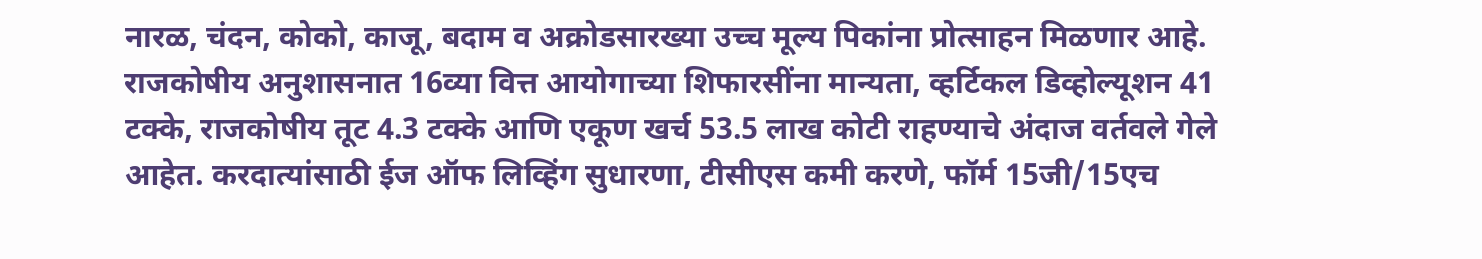नारळ, चंदन, कोको, काजू, बदाम व अक्रोडसारख्या उच्च मूल्य पिकांना प्रोत्साहन मिळणार आहे. राजकोषीय अनुशासनात 16व्या वित्त आयोगाच्या शिफारसींना मान्यता, व्हर्टिकल डिव्होल्यूशन 41 टक्के, राजकोषीय तूट 4.3 टक्के आणि एकूण खर्च 53.5 लाख कोटी राहण्याचे अंदाज वर्तवले गेले आहेत. करदात्यांसाठी ईज ऑफ लिव्हिंग सुधारणा, टीसीएस कमी करणे, फॉर्म 15जी/15एच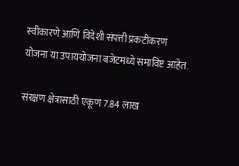स्वीकारणे आणि विदेशी संपत्ती प्रकटीकरण योजना या उपाययोजना बजेटमध्ये समाविष्ट आहेत.

संरक्षण क्षेत्रासाठी एकूण 7.84 लाख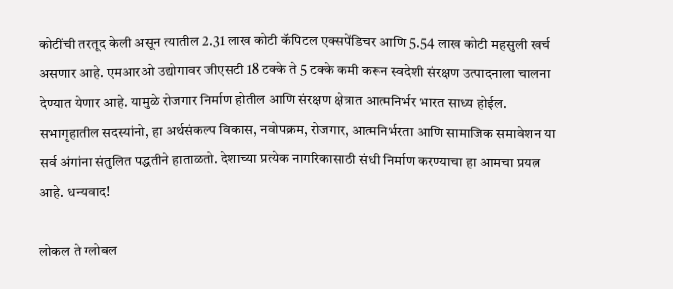कोटींची तरतूद केली असून त्यातील 2.31 लाख कोटी कॅपिटल एक्सपेंडिचर आणि 5.54 लाख कोटी महसुली खर्च असणार आहे. एमआरओ उद्योगावर जीएसटी 18 टक्के ते 5 टक्के कमी करून स्वदेशी संरक्षण उत्पादनाला चालना देण्यात येणार आहे. यामुळे रोजगार निर्माण होतील आणि संरक्षण क्षेत्रात आत्मनिर्भर भारत साध्य होईल. सभागृहातील सदस्यांनो, हा अर्थसंकल्प विकास, नवोपक्रम, रोजगार, आत्मनिर्भरता आणि सामाजिक समावेशन या सर्व अंगांना संतुलित पद्धतीने हाताळतो. देशाच्या प्रत्येक नागरिकासाठी संधी निर्माण करण्याचा हा आमचा प्रयत्न आहे. धन्यवाद!

लोकल ते ग्लोबल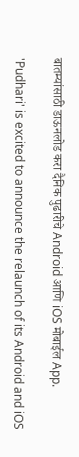बातम्यांसाठी डाऊनलोड करा दैनिक पुढारीचे Android आणि iOS मोबाईल App.

'Pudhari' is excited to announce the relaunch of its Android and iOS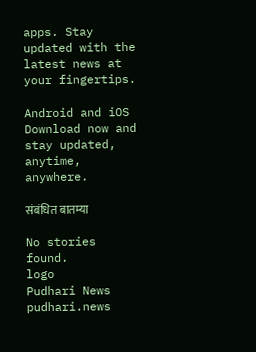apps. Stay updated with the latest news at your fingertips.

Android and iOS Download now and stay updated, anytime, anywhere.

संबंधित बातम्या

No stories found.
logo
Pudhari News
pudhari.news